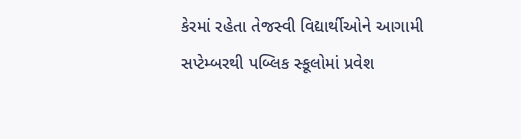કેરમાં રહેતા તેજસ્વી વિદ્યાર્થીઓને આગામી સપ્ટેમ્બરથી પબ્લિક સ્કૂલોમાં પ્રવેશ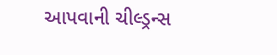આપવાની ચીલ્ડ્રન્સ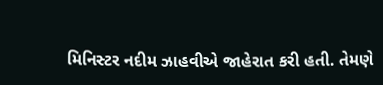મિનિસ્ટર નદીમ ઝાહવીએ જાહેરાત કરી હતી. તેમણે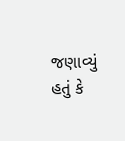જણાવ્યું હતું કે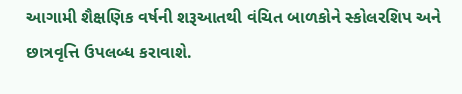આગામી શૈક્ષણિક વર્ષની શરૂઆતથી વંચિત બાળકોને સ્કોલરશિપ અને છાત્રવૃત્તિ ઉપલબ્ધ કરાવાશે.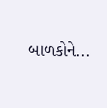બાળકોને...